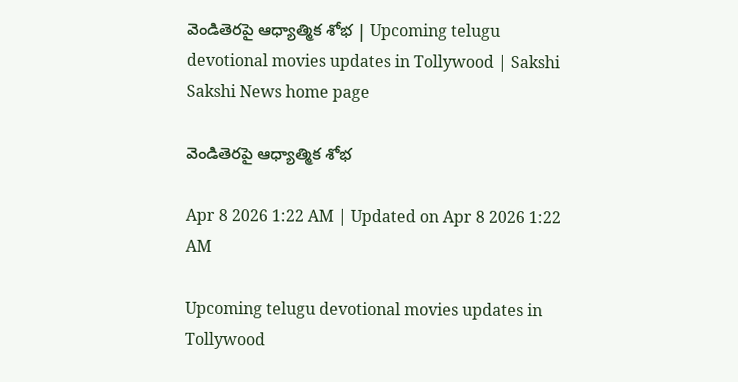వెండితెరపై ఆధ్యాత్మిక శోభ | Upcoming telugu devotional movies updates in Tollywood | Sakshi
Sakshi News home page

వెండితెరపై ఆధ్యాత్మిక శోభ

Apr 8 2026 1:22 AM | Updated on Apr 8 2026 1:22 AM

Upcoming telugu devotional movies updates in Tollywood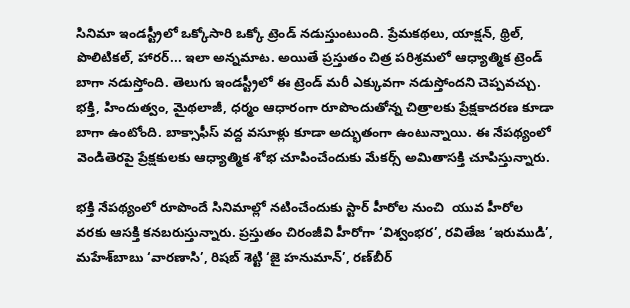సినిమా ఇండస్ట్రీలో ఒక్కోసారి ఒక్కో ట్రెండ్‌ నడుస్తుంటుంది. ప్రేమకథలు, యాక్షన్, థ్రిల్, పొలిటికల్, హారర్‌... ఇలా అన్నమాట. అయితే ప్రస్తుతం చిత్ర పరిశ్రమలో ఆధ్యాత్మిక ట్రెండ్‌ బాగా నడుస్తోంది. తెలుగు ఇండస్ట్రీలో ఈ ట్రెండ్‌ మరీ ఎక్కువగా నడుస్తోందని చెప్పవచ్చు. భక్తి, హిందుత్వం, మైథలాజీ, ధర్మం ఆధారంగా రూపొందుతోన్న చిత్రాలకు ప్రేక్షకాదరణ కూడా బాగా ఉంటోంది. బాక్సాఫీస్‌ వద్ద వసూళ్లు కూడా అద్భుతంగా ఉంటున్నాయి. ఈ నేపథ్యంలో వెండితెరపై ప్రేక్షకులకు ఆధ్యాత్మిక శోభ చూపించేందుకు మేకర్స్‌ అమితాసక్తి చూపిస్తున్నారు.

భక్తి నేపథ్యంలో రూపొందే సినిమాల్లో నటించేందుకు స్టార్‌ హీరోల నుంచి  యువ హీరోల వరకు ఆసక్తి కనబరుస్తున్నారు. ప్రస్తుతం చిరంజీవి హీరోగా ‘విశ్వంభర’, రవితేజ ‘ఇరుముడి’, మహేశ్‌బాబు ‘వారణాసి’, రిషబ్‌ శెట్టి ‘జై హనుమాన్‌’, రణ్‌బీర్‌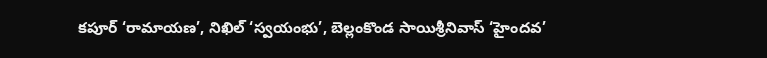కపూర్‌ ‘రామాయణ’, నిఖిల్‌ ‘స్వయంభు’, బెల్లంకొండ సాయిశ్రీనివాస్‌ ‘హైందవ’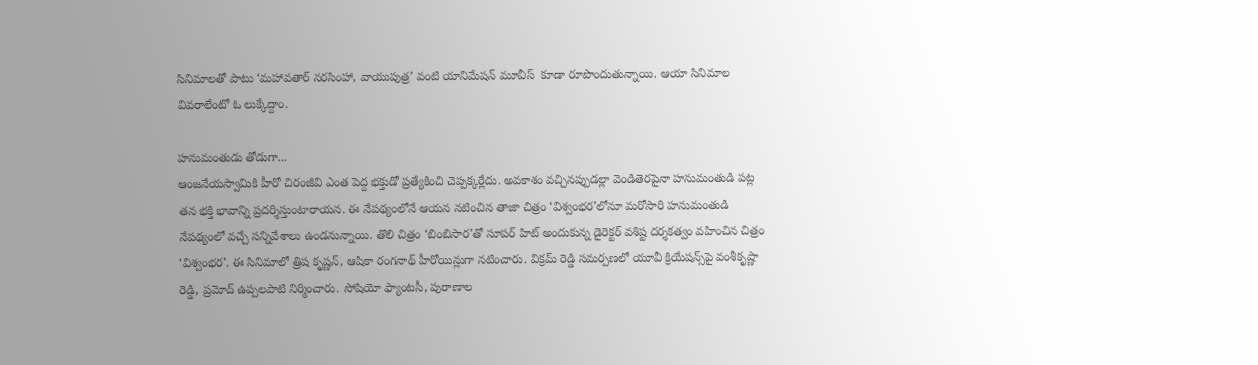సినిమాలతో పాటు ‘మహావతార్‌ నరసింహా, వాయుపుత్ర’ వంటి యానిమేషన్‌ మూవీస్‌  కూడా రూపొందుతున్నాయి. ఆయా సినిమాల వివరాలేంటో ఓ లుక్కేద్దాం.

హనుమంతుడు తోడుగా...
ఆంజనేయస్వామికి హీరో చిరంజీవి ఎంత పెద్ద భక్తుడో ప్రత్యేకించి చెప్పక్కర్లేదు. అవకాశం వచ్చినప్పుడల్లా వెండితెరపైనా హనుమంతుడి పట్ల తన భక్తి భావాన్ని ప్రదర్శిస్తుంటారాయన. ఈ నేపథ్యంలోనే ఆయన నటించిన తాజా చిత్రం ‘విశ్వంభర’లోనూ మరోసారి హనుమంతుడి నేపథ్యంలో వచ్చే సన్నివేశాలు ఉండనున్నాయి. తొలి చిత్రం ‘బింబిసార’తో సూపర్‌ హిట్‌ అందుకున్న డైరెక్టర్‌ వశిష్ట దర్శకత్వం వహించిన చిత్రం ‘విశ్వంభర’. ఈ సినిమాలో త్రిష కృష్ణన్, ఆషికా రంగనాథ్‌ హీరోయిన్లుగా నటించారు. విక్రమ్‌ రెడ్డి సమర్పణలో యూవీ క్రియేషన్స్‌పై వంశీకృష్ణా రెడ్డి, ప్రమోద్‌ ఉప్పలపాటి నిర్మించారు. సోషియో ఫ్యాంటసీ, పురాణాల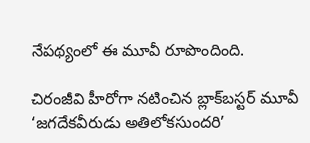నేపథ్యంలో ఈ మూవీ రూపొందింది.

చిరంజీవి హీరోగా నటించిన బ్లాక్‌బస్టర్‌ మూవీ ‘జగదేకవీరుడు అతిలోకసుందరి’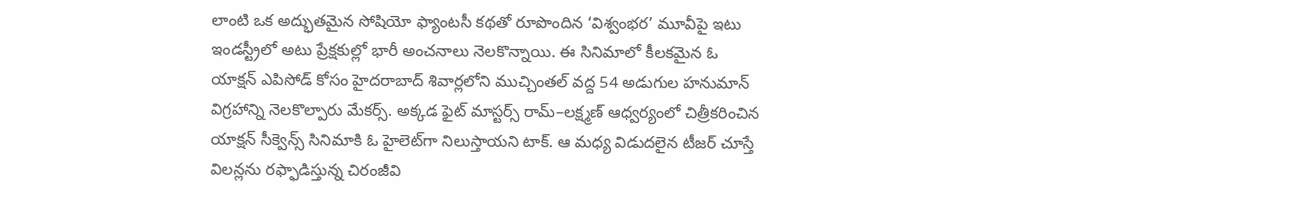లాంటి ఒక అద్భుతమైన సోషియో ఫ్యాంటసీ కథతో రూపొందిన ‘విశ్వంభర’ మూవీపై ఇటు ఇండస్ట్రీలో అటు ప్రేక్షకుల్లో భారీ అంచనాలు నెలకొన్నాయి. ఈ సినిమాలో కీలకమైన ఓ యాక్షన్‌ ఎపిసోడ్‌ కోసం హైదరాబాద్‌ శివార్లలోని ముచ్చింతల్‌ వద్ద 54 అడుగుల హనుమాన్‌ విగ్రహాన్ని నెలకొల్పారు మేకర్స్‌. అక్కడ ఫైట్‌ మాస్టర్స్‌ రామ్‌–లక్ష్మణ్‌ ఆధ్వర్యంలో చిత్రీకరించిన యాక్షన్‌ సీక్వెన్స్‌ సినిమాకి ఓ హైలెట్‌గా నిలుస్తాయని టాక్‌. ఆ మధ్య విడుదలైన టీజర్‌ చూస్తే విలన్లను రఫ్ఫాడిస్తున్న చిరంజీవి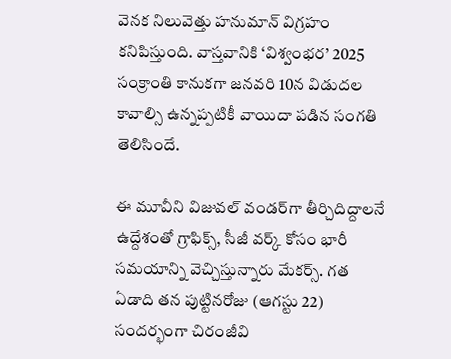వెనక నిలువెత్తు హనుమాన్‌ విగ్రహం కనిపిస్తుంది. వాస్తవానికి ‘విశ్వంభర’ 2025 సంక్రాంతి కానుకగా జనవరి 10న విడుదల కావాల్సి ఉన్నప్పటికీ వాయిదా పడిన సంగతి తెలిసిందే.

ఈ మూవీని విజువల్‌ వండర్‌గా తీర్చిదిద్దాలనే ఉద్దేశంతో గ్రాఫిక్స్, సీజీ వర్క్‌ కోసం భారీ సమయాన్ని వెచ్చిస్తున్నారు మేకర్స్‌. గత ఏడాది తన పుట్టినరోజు (ఆగస్టు 22) సందర్భంగా చిరంజీవి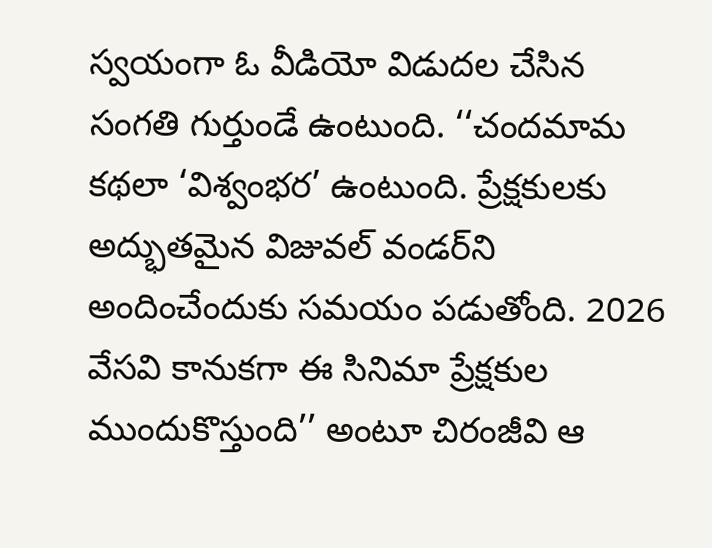స్వయంగా ఓ వీడియో విడుదల చేసిన సంగతి గుర్తుండే ఉంటుంది. ‘‘చందమామ కథలా ‘విశ్వంభర’ ఉంటుంది. ప్రేక్షకులకు అద్భుతమైన విజువల్‌ వండర్‌ని అందించేందుకు సమయం పడుతోంది. 2026 వేసవి కానుకగా ఈ సినిమా ప్రేక్షకుల ముందుకొస్తుంది’’ అంటూ చిరంజీవి ఆ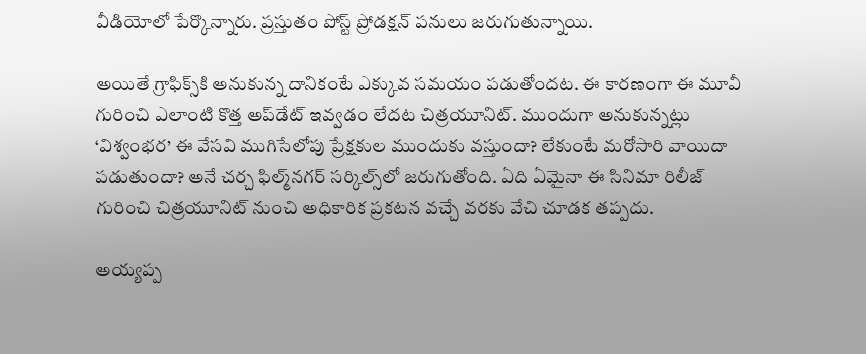వీడియోలో పేర్కొన్నారు. ప్రస్తుతం పోస్ట్‌ ప్రోడక్షన్‌ పనులు జరుగుతున్నాయి.

అయితే గ్రాఫిక్స్‌కి అనుకున్న దానికంటే ఎక్కువ సమయం పడుతోందట. ఈ కారణంగా ఈ మూవీ గురించి ఎలాంటి కొత్త అప్‌డేట్‌ ఇవ్వడం లేదట చిత్రయూనిట్‌. ముందుగా అనుకున్నట్లు ‘విశ్వంభర’ ఈ వేసవి ముగిసేలోపు ప్రేక్షకుల ముందుకు వస్తుందా? లేకుంటే మరోసారి వాయిదా పడుతుందా? అనే చర్చ ఫిల్మ్‌నగర్‌ సర్కిల్స్‌లో జరుగుతోంది. ఏది ఏమైనా ఈ సినిమా రిలీజ్‌ గురించి చిత్రయూనిట్‌ నుంచి అధికారిక ప్రకటన వచ్చే వరకు వేచి చూడక తప్పదు.

అయ్యప్ప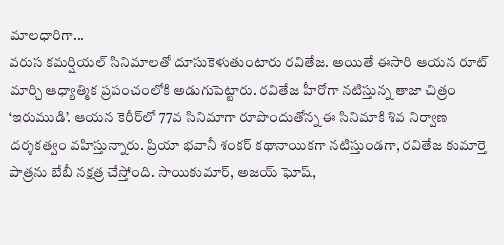మాలధారిగా...
వరుస కమర్షియల్‌ సినిమాలతో దూసుకెళుతుంటారు రవితేజ. అయితే ఈసారి ఆయన రూట్‌ మార్చి ఆధ్యాత్మిక ప్రపంచంలోకి అడుగుపెట్టారు. రవితేజ హీరోగా నటిస్తున్న తాజా చిత్రం ‘ఇరుముడి’. ఆయన కెరీర్‌లో 77వ సినిమాగా రూపొందుతోన్న ఈ సినిమాకి శివ నిర్వాణ దర్శకత్వం వహిస్తున్నారు. ప్రియా భవానీ శంకర్‌ కథానాయికగా నటిస్తుండగా, రవితేజ కుమార్తె పాత్రను బేబీ నక్షత్ర చేస్తోంది. సాయికుమార్, అజయ్‌ ఘోష్,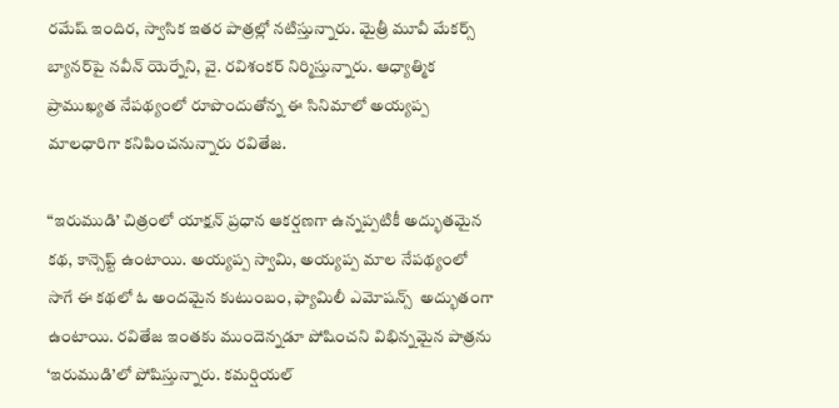రమేష్‌ ఇందిర, స్వాసిక ఇతర పాత్రల్లో నటిస్తున్నారు. మైత్రీ మూవీ మేకర్స్‌ బ్యానర్‌పై నవీన్‌ యెర్నేని, వై. రవిశంకర్‌ నిర్మిస్తున్నారు. ఆధ్యాత్మిక ప్రాముఖ్యత నేపథ్యంలో రూపొందుతోన్న ఈ సినిమాలో అయ్యప్ప మాలధారిగా కనిపించనున్నారు రవితేజ.

‘‘ఇరుముడి’ చిత్రంలో యాక్షన్‌ ప్రధాన ఆకర్షణగా ఉన్నప్పటికీ అద్భుతమైన కథ, కాన్సెప్ట్‌ ఉంటాయి. అయ్యప్ప స్వామి, అయ్యప్ప మాల నేపథ్యంలో సాగే ఈ కథలో ఓ అందమైన కుటుంబం, ఫ్యామిలీ ఎమోషన్స్‌  అద్భుతంగా ఉంటాయి. రవితేజ ఇంతకు ముందెన్నడూ పోషించని విభిన్నమైన పాత్రను ‘ఇరుముడి’లో పోషిస్తున్నారు. కమర్షియల్‌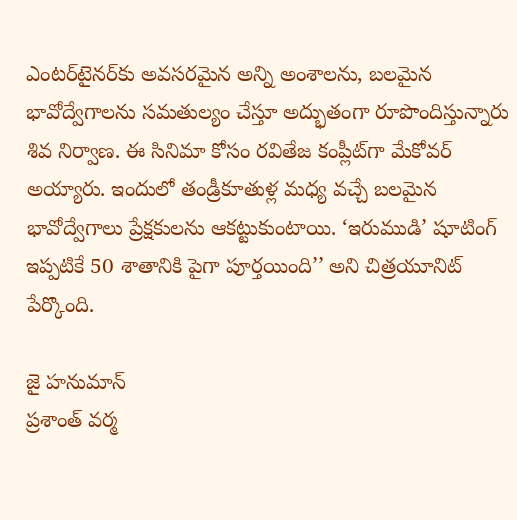ఎంటర్‌టైనర్‌కు అవసరమైన అన్ని అంశాలను, బలమైన భావోద్వేగాలను సమతుల్యం చేస్తూ అద్భుతంగా రూపొందిస్తున్నారు శివ నిర్వాణ. ఈ సినిమా కోసం రవితేజ కంప్లీట్‌గా మేకోవర్‌ అయ్యారు. ఇందులో తండ్రీకూతుళ్ల మధ్య వచ్చే బలమైన భావోద్వేగాలు ప్రేక్షకులను ఆకట్టుకుంటాయి. ‘ఇరుముడి’ షూటింగ్‌ ఇప్పటికే 50 శాతానికి పైగా పూర్తయింది’’ అని చిత్రయూనిట్‌ పేర్కొంది.

జై హనుమాన్‌
ప్రశాంత్‌ వర్మ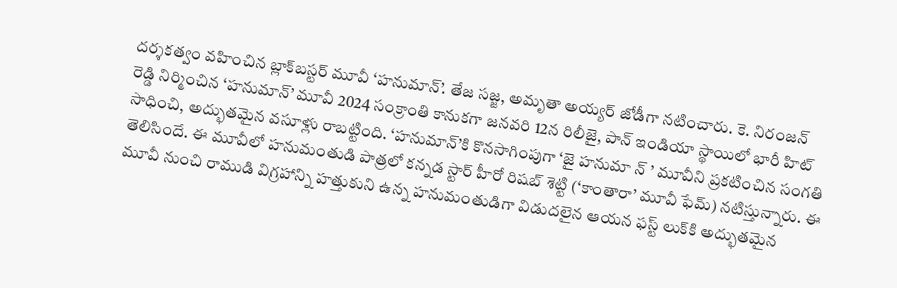దర్శకత్వం వహించిన బ్లాక్‌బస్టర్‌ మూవీ ‘హనుమాన్‌’. తేజ సజ్జ, అమృతా అయ్యర్‌ జోడీగా నటించారు. కె. నిరంజన్‌ రెడ్డి నిర్మించిన ‘హనుమాన్‌’ మూవీ 2024 సంక్రాంతి కానుకగా జనవరి 12న రిలీజై, పాన్‌ ఇండియా స్థాయిలో భారీ హిట్‌ సాధించి, అద్భుతమైన వసూళ్లు రాబట్టింది. ‘హనుమాన్‌’కి కొనసాగింపుగా ‘జై హనుమా న్ ’ మూవీని ప్రకటించిన సంగతి తెలిసిందే. ఈ మూవీలో హనుమంతుడి పాత్రలో కన్నడ స్టార్‌ హీరో రిషబ్‌ శెట్టి (‘కాంతారా’ మూవీ ఫేమ్‌) నటిస్తున్నారు. ఈ మూవీ నుంచి రాముడి విగ్రహాన్ని హత్తుకుని ఉన్న హనుమంతుడిగా విడుదలైన ఆయన ఫస్ట్‌ లుక్‌కి అద్భుతమైన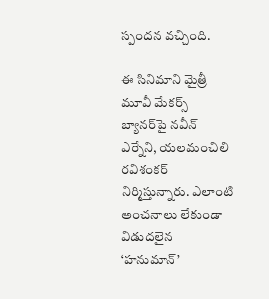స్పందన వచ్చింది.

ఈ సినిమాని మైత్రీ మూవీ మేకర్స్‌ బ్యానర్‌పై నవీన్‌ ఎర్నేని, యలమంచిలి రవిశంకర్‌ నిర్మిస్తున్నారు. ఎలాంటి అంచనాలు లేకుండా విడుదలైన ‘హనుమాన్‌’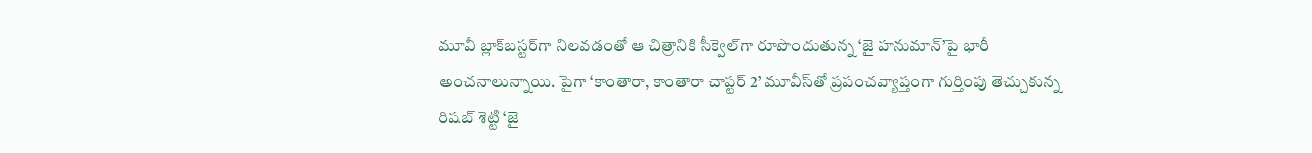మూవీ బ్లాక్‌బస్టర్‌గా నిలవడంతో ఆ చిత్రానికి సీక్వెల్‌గా రూపొందుతున్న ‘జై హనుమాన్‌’పై భారీ అంచనాలున్నాయి. పైగా ‘కాంతారా, కాంతారా చాప్టర్‌ 2’ మూవీస్‌తో ప్రపంచవ్యాప్తంగా గుర్తింపు తెచ్చుకున్న రిషబ్‌ శెట్టి ‘జై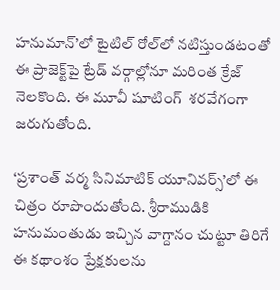హనుమాన్‌’లో టైటిల్‌ రోల్‌లో నటిస్తుండటంతో ఈ ప్రాజెక్ట్‌పై ట్రేడ్‌ వర్గాల్లోనూ మరింత క్రేజ్‌ నెలకొంది. ఈ మూవీ షూటింగ్‌  శరవేగంగా జరుగుతోంది.

‘ప్రశాంత్‌ వర్మ సినిమాటిక్‌ యూనివర్స్‌’లో ఈ చిత్రం రూపొందుతోంది. శ్రీరాముడికి హనుమంతుడు ఇచ్చిన వాగ్దానం చుట్టూ తిరిగే ఈ కథాంశం ప్రేక్షకులను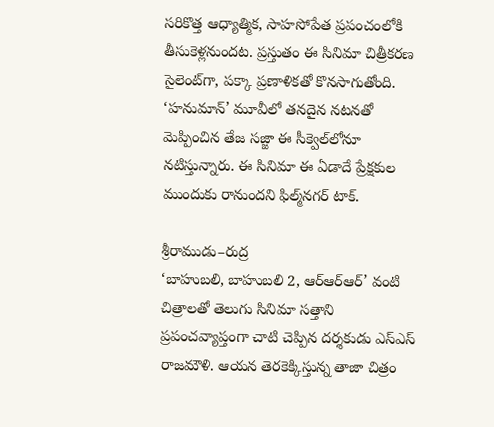సరికొత్త ఆధ్యాత్మిక, సాహసోపేత ప్రపంచంలోకి తీసుకెళ్లనుందట. ప్రస్తుతం ఈ సినిమా చిత్రీకరణ సైలెంట్‌గా, పక్కా ప్రణాళికతో కొనసాగుతోంది. ‘హనుమాన్‌’ మూవీలో తనదైన నటనతో మెప్పించిన తేజ సజ్జా ఈ సీక్వెల్‌లోనూ నటిస్తున్నారు. ఈ సినిమా ఈ ఏడాదే ప్రేక్షకుల ముందుకు రానుందని ఫిల్మ్‌నగర్‌ టాక్‌.

శ్రీరాముడు–రుద్ర
‘బాహుబలి, బాహుబలి 2, ఆర్‌ఆర్‌ఆర్‌’ వంటి చిత్రాలతో తెలుగు సినిమా సత్తాని ప్రపంచవ్యాప్తంగా చాటి చెప్పిన దర్శకుడు ఎస్‌ఎస్‌ రాజమౌళి. ఆయన తెరకెక్కిస్తున్న తాజా చిత్రం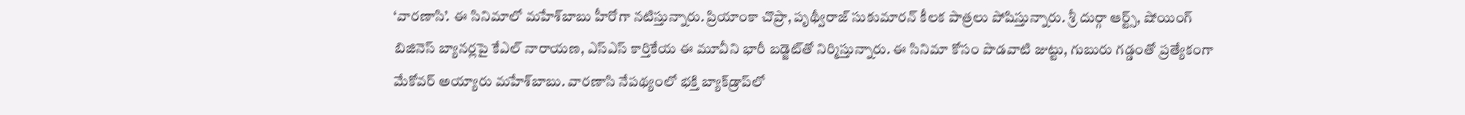‘వారణాసి’. ఈ సినిమాలో మహేశ్‌బాబు హీరోగా నటిస్తున్నారు. ప్రియాంకా చొప్రా, పృథ్వీరాజ్‌ సుకుమారన్‌ కీలక పాత్రలు పోషిస్తున్నారు. శ్రీ దుర్గా ఆర్ట్స్, షోయింగ్‌ బిజినెస్‌ బ్యానర్లపై కేఎల్‌ నారాయణ, ఎస్‌ఎస్‌ కార్తికేయ ఈ మూవీని భారీ బడ్జెట్‌తో నిర్మిస్తున్నారు. ఈ సినిమా కోసం పొడవాటి జుట్టు, గుబురు గడ్డంతో ప్రత్యేకంగా మేకోవర్‌ అయ్యారు మహేశ్‌బాబు. వారణాసి నేపథ్యంలో భక్తి బ్యాక్‌డ్రాప్‌లో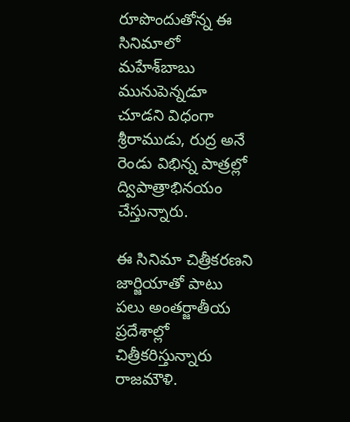రూపొందుతోన్న ఈ సినిమాలో మహేశ్‌బాబు మునుపెన్నడూ చూడని విధంగా శ్రీరాముడు, రుద్ర అనే రెండు విభిన్న పాత్రల్లో ద్విపాత్రాభినయం చేస్తున్నారు.

ఈ సినిమా చిత్రీకరణని జార్జియాతో పాటు పలు అంతర్జాతీయ ప్రదేశాల్లో చిత్రీకరిస్తున్నారు రాజమౌళి.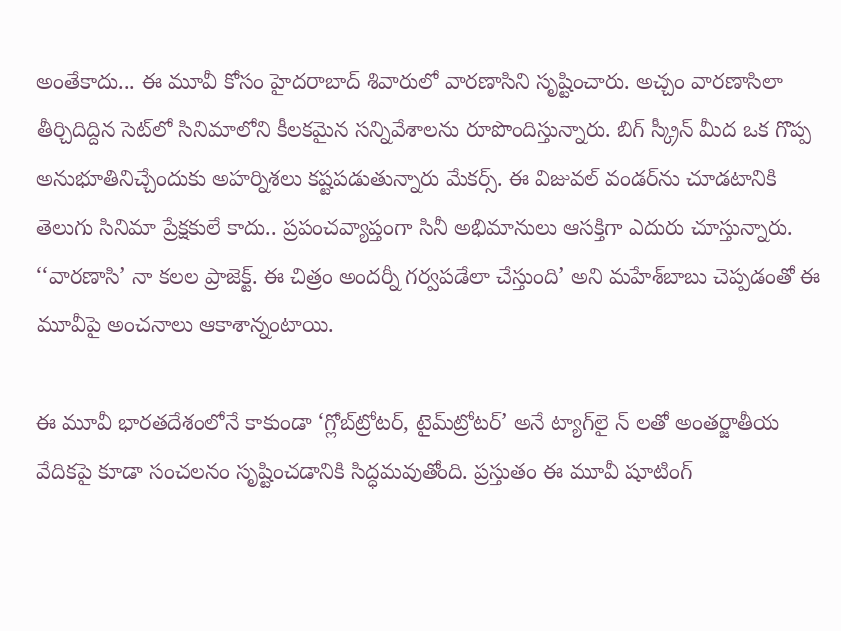అంతేకాదు... ఈ మూవీ కోసం హైదరాబాద్‌ శివారులో వారణాసిని సృష్టించారు. అచ్చం వారణాసిలా తీర్చిదిద్దిన సెట్‌లో సినిమాలోని కీలకమైన సన్నివేశాలను రూపొందిస్తున్నారు. బిగ్‌ స్క్రీన్‌ మీద ఒక గొప్ప అనుభూతినిచ్చేందుకు అహర్నిశలు కష్టపడుతున్నారు మేకర్స్‌. ఈ విజువల్‌ వండర్‌ను చూడటానికి తెలుగు సినిమా ప్రేక్షకులే కాదు.. ప్రపంచవ్యాప్తంగా సినీ అభిమానులు ఆసక్తిగా ఎదురు చూస్తున్నారు. ‘‘వారణాసి’ నా కలల ప్రాజెక్ట్‌. ఈ చిత్రం అందర్నీ గర్వపడేలా చేస్తుంది’ అని మహేశ్‌బాబు చెప్పడంతో ఈ మూవీపై అంచనాలు ఆకాశాన్నంటాయి.

ఈ మూవీ భారతదేశంలోనే కాకుండా ‘గ్లోబ్‌ట్రోటర్, టైమ్‌ట్రోటర్‌’ అనే ట్యాగ్‌లై న్ లతో అంతర్జాతీయ వేదికపై కూడా సంచలనం సృష్టించడానికి సిద్ధమవుతోంది. ప్రస్తుతం ఈ మూవీ షూటింగ్‌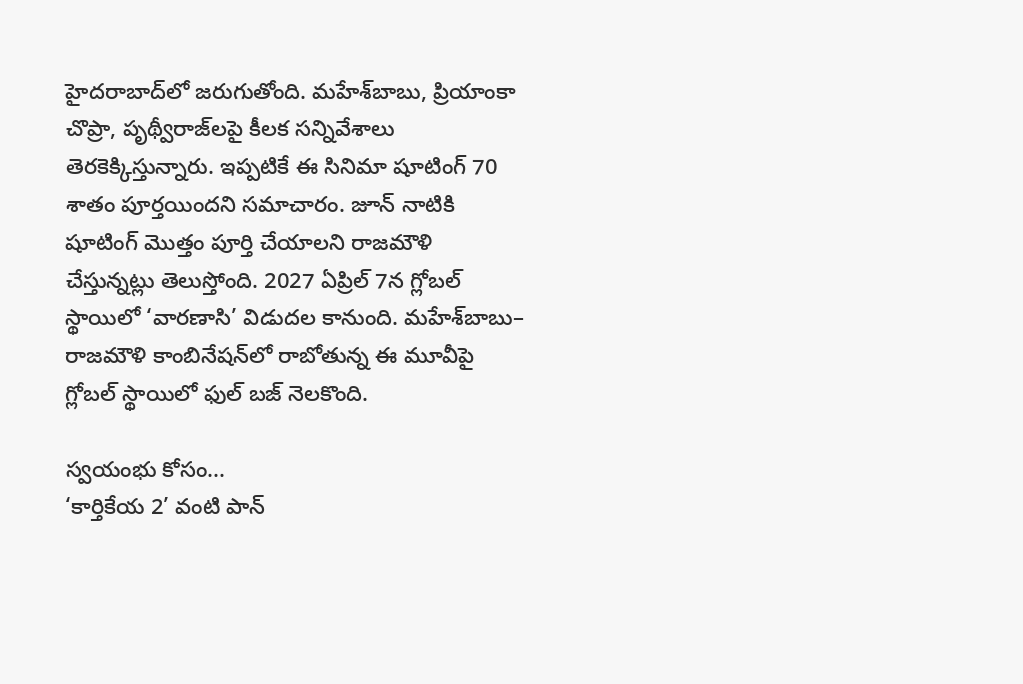హైదరాబాద్‌లో జరుగుతోంది. మహేశ్‌బాబు, ప్రియాంకా చొప్రా, పృథ్వీరాజ్‌లపై కీలక సన్నివేశాలు తెరకెక్కిస్తున్నారు. ఇప్పటికే ఈ సినిమా షూటింగ్‌ 70 శాతం పూర్తయిందని సమాచారం. జూన్‌ నాటికి షూటింగ్‌ మొత్తం పూర్తి చేయాలని రాజమౌళి చేస్తున్నట్లు తెలుస్తోంది. 2027 ఏప్రిల్‌ 7న గ్లోబల్‌ స్థాయిలో ‘వారణాసి’ విడుదల కానుంది. మహేశ్‌బాబు– రాజమౌళి కాంబినేషన్‌లో రాబోతున్న ఈ మూవీపై గ్లోబల్‌ స్థాయిలో ఫుల్‌ బజ్‌ నెలకొంది.

స్వయంభు కోసం...
‘కార్తికేయ 2’ వంటి పాన్‌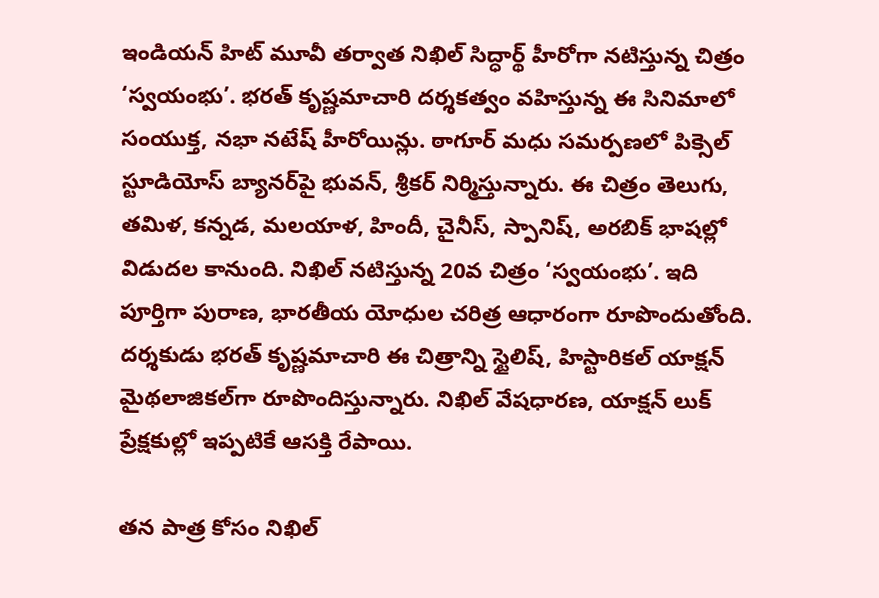ఇండియన్‌ హిట్‌ మూవీ తర్వాత నిఖిల్‌ సిద్ధార్థ్‌ హీరోగా నటిస్తున్న చిత్రం ‘స్వయంభు’. భరత్‌ కృష్ణమాచారి దర్శకత్వం వహిస్తున్న ఈ సినిమాలో సంయుక్త, నభా నటేష్‌ హీరోయిన్లు. ఠాగూర్‌ మధు సమర్పణలో పిక్సెల్‌ స్టూడియోస్‌ బ్యానర్‌పై భువన్, శ్రీకర్‌ నిర్మిస్తున్నారు. ఈ చిత్రం తెలుగు, తమిళ, కన్నడ, మలయాళ, హిందీ, చైనీస్, స్పానిష్, అరబిక్‌ భాషల్లో విడుదల కానుంది. నిఖిల్‌ నటిస్తున్న 20వ చిత్రం ‘స్వయంభు’. ఇది పూర్తిగా పురాణ, భారతీయ యోధుల చరిత్ర ఆధారంగా రూపొందుతోంది. దర్శకుడు భరత్‌ కృష్ణమాచారి ఈ చిత్రాన్ని స్టైలిష్, హిస్టారికల్‌ యాక్షన్‌ మైథలాజికల్‌గా రూపొందిస్తున్నారు. నిఖిల్‌ వేషధారణ, యాక్షన్‌ లుక్‌ ప్రేక్షకుల్లో ఇప్పటికే ఆసక్తి రేపాయి.

తన పాత్ర కోసం నిఖిల్‌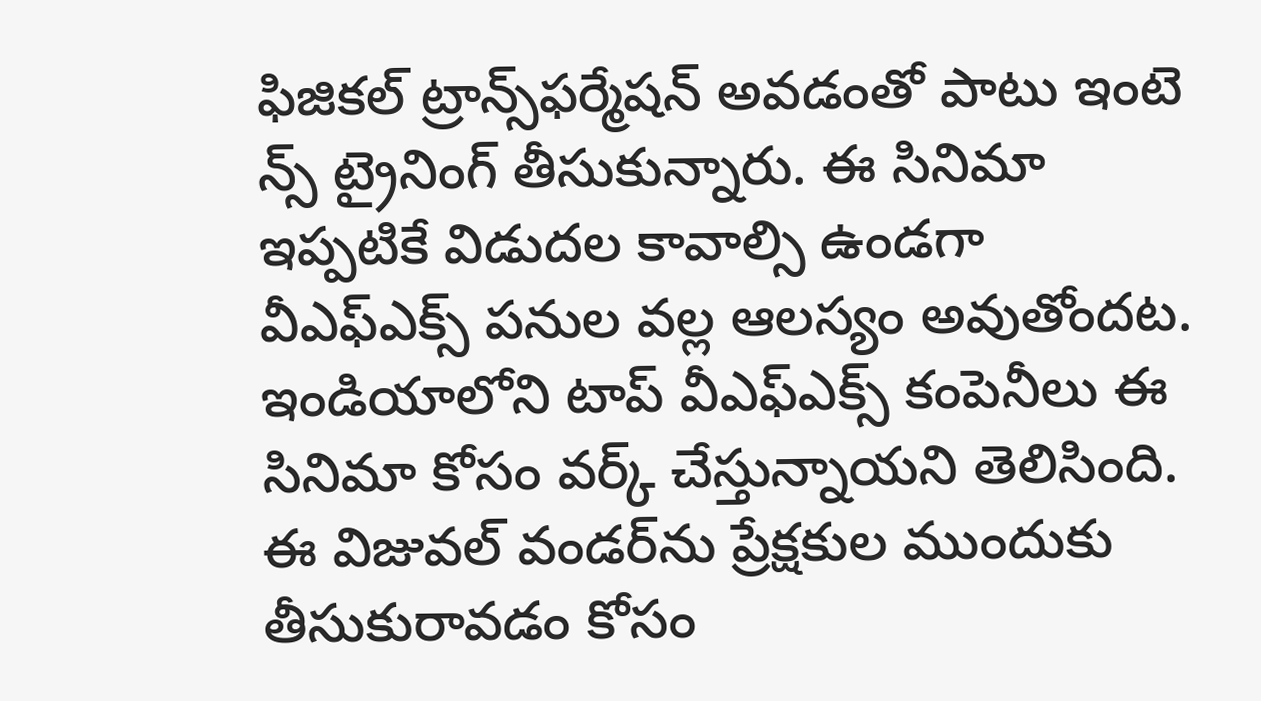ఫిజికల్‌ ట్రాన్స్‌ఫర్మేషన్‌ అవడంతో పాటు ఇంటె న్స్ ట్రైనింగ్‌ తీసుకున్నారు. ఈ సినిమా ఇప్పటికే విడుదల కావాల్సి ఉండగా వీఎఫ్‌ఎక్స్‌ పనుల వల్ల ఆలస్యం అవుతోందట. ఇండియాలోని టాప్‌ వీఎఫ్‌ఎక్స్‌ కంపెనీలు ఈ సినిమా కోసం వర్క్‌ చేస్తున్నాయని తెలిసింది. ఈ విజువల్‌ వండర్‌ను ప్రేక్షకుల ముందుకు తీసుకురావడం కోసం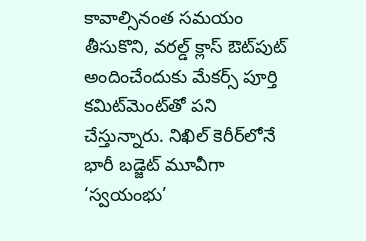కావాల్సినంత సమయం తీసుకొని, వరల్డ్‌ క్లాస్‌ ఔట్‌పుట్‌ అందించేందుకు మేకర్స్‌ పూర్తి కమిట్‌మెంట్‌తో పని చేస్తున్నారు. నిఖిల్‌ కెరీర్‌లోనే భారీ బడ్జెట్‌ మూవీగా ‘స్వయంభు’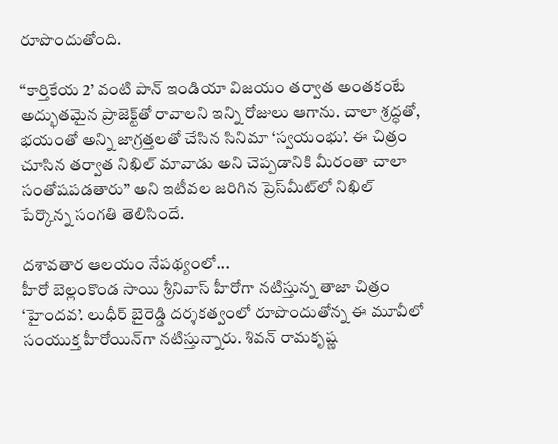రూపొందుతోంది.

‘‘కార్తికేయ 2’ వంటి పాన్‌ ఇండియా విజయం తర్వాత అంతకంటే అద్భుతమైన ప్రాజెక్ట్‌తో రావాలని ఇన్ని రోజులు ఆగాను. చాలా శ్రద్ధతో, భయంతో అన్ని జాగ్రత్తలతో చేసిన సినిమా ‘స్వయంభు’. ఈ చిత్రం చూసిన తర్వాత నిఖిల్‌ మావాడు అని చెప్పడానికి మీరంతా చాలా సంతోషపడతారు’’ అని ఇటీవల జరిగిన ప్రెస్‌మీట్‌లో నిఖిల్‌ పేర్కొన్న సంగతి తెలిసిందే.

దశావతార ఆలయం నేపథ్యంలో...
హీరో బెల్లంకొండ సాయి శ్రీనివాస్‌ హీరోగా నటిస్తున్న తాజా చిత్రం ‘హైందవ’. లుధీర్‌ బైరెడ్డి దర్శకత్వంలో రూపొందుతోన్న ఈ మూవీలో సంయుక్త హీరోయిన్‌గా నటిస్తున్నారు. శివన్‌ రామకృష్ణ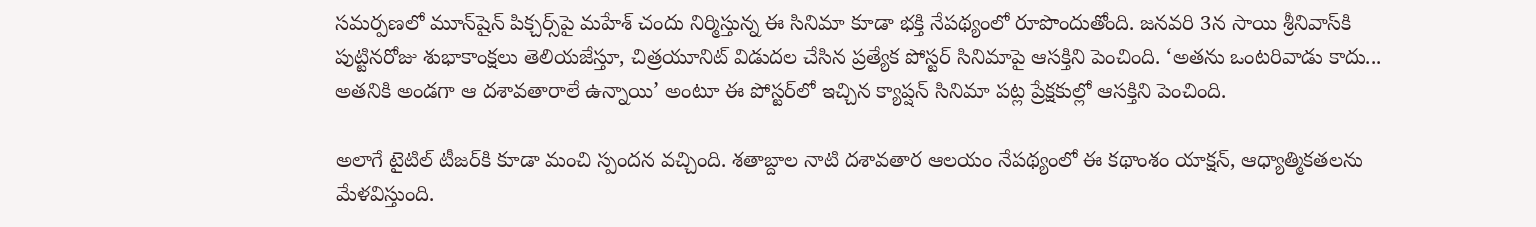సమర్పణలో మూన్‌షైన్‌ పిక్చర్స్‌పై మహేశ్‌ చందు నిర్మిస్తున్న ఈ సినిమా కూడా భక్తి నేపథ్యంలో రూపొందుతోంది. జనవరి 3న సాయి శ్రీనివాస్‌కి పుట్టినరోజు శుభాకాంక్షలు తెలియజేస్తూ, చిత్రయూనిట్‌ విడుదల చేసిన ప్రత్యేక పోస్టర్‌ సినిమాపై ఆసక్తిని పెంచింది. ‘అతను ఒంటరివాడు కాదు... అతనికి అండగా ఆ దశావతారాలే ఉన్నాయి’ అంటూ ఈ పోస్టర్‌లో ఇచ్చిన క్యాప్షన్‌ సినిమా పట్ల ప్రేక్షకుల్లో ఆసక్తిని పెంచింది.

అలాగే టైటిల్‌ టీజర్‌కి కూడా మంచి స్పందన వచ్చింది. శతాబ్దాల నాటి దశావతార ఆలయం నేపథ్యంలో ఈ కథాంశం యాక్షన్, ఆధ్యాత్మికతలను మేళవిస్తుంది.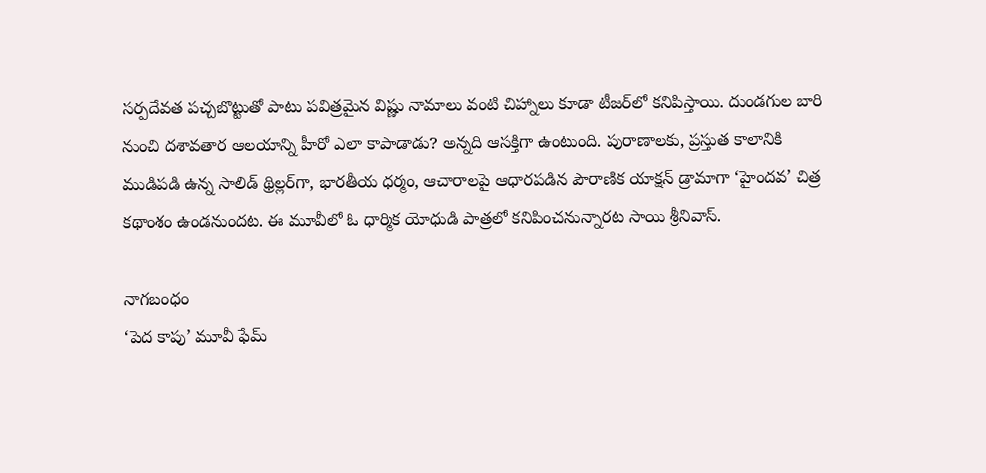సర్పదేవత పచ్చబొట్టుతో పాటు పవిత్రమైన విష్ణు నామాలు వంటి చిహ్నాలు కూడా టీజర్‌లో కనిపిస్తాయి. దుండగుల బారి నుంచి దశావతార ఆలయాన్ని హీరో ఎలా కాపాడాడు? అన్నది ఆసక్తిగా ఉంటుంది. పురాణాలకు, ప్రస్తుత కాలానికి ముడిపడి ఉన్న సాలిడ్‌ థ్రిల్లర్‌గా, భారతీయ ధర్మం, ఆచారాలపై ఆధారపడిన పౌరాణిక యాక్షన్‌ డ్రామాగా ‘హైందవ’ చిత్ర కథాంశం ఉండనుందట. ఈ మూవీలో ఓ ధార్మిక యోధుడి పాత్రలో కనిపించనున్నారట సాయి శ్రీనివాస్‌.

నాగబంధం
‘పెద కాపు’ మూవీ ఫేమ్‌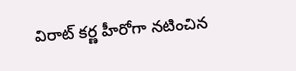విరాట్‌ కర్ణ హీరోగా నటించిన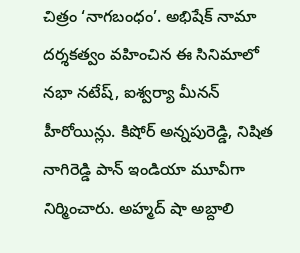చిత్రం ‘నాగబంధం’. అభిషేక్‌ నామా దర్శకత్వం వహించిన ఈ సినిమాలో నభా నటేష్, ఐశ్వర్యా మీనన్‌ హీరోయిన్లు. కిషోర్‌ అన్నపురెడ్డి, నిషిత నాగిరెడ్డి పాన్‌ ఇండియా మూవీగా నిర్మించారు. అహ్మద్‌ షా అబ్దాలి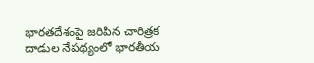భారతదేశంపై జరిపిన చారిత్రక దాడుల నేపథ్యంలో భారతీయ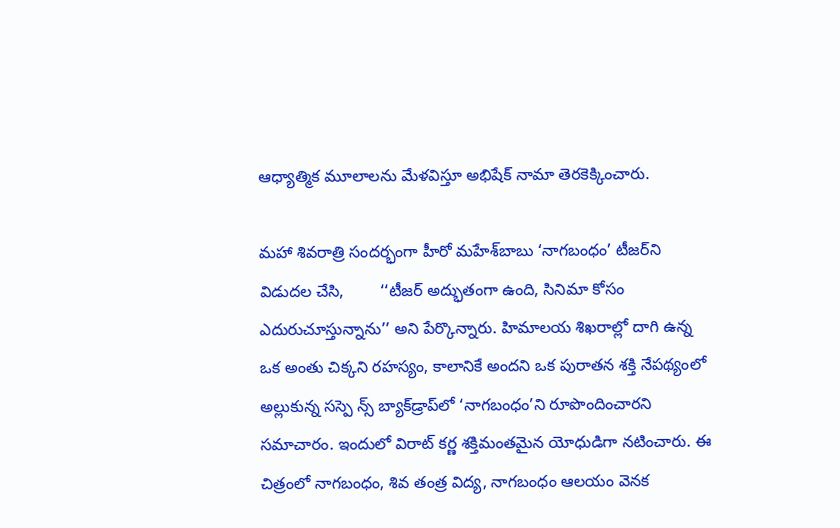ఆధ్యాత్మిక మూలాలను మేళవిస్తూ అభిషేక్‌ నామా తెరకెక్కించారు.

మహా శివరాత్రి సందర్భంగా హీరో మహేశ్‌బాబు ‘నాగబంధం’ టీజర్‌ని విడుదల చేసి,        ‘‘టీజర్‌ అద్భుతంగా ఉంది, సినిమా కోసం ఎదురుచూస్తున్నాను’’ అని పేర్కొన్నారు. హిమాలయ శిఖరాల్లో దాగి ఉన్న ఒక అంతు చిక్కని రహస్యం, కాలానికే అందని ఒక పురాతన శక్తి నేపథ్యంలో అల్లుకున్న సస్పె న్స్ బ్యాక్‌డ్రాప్‌లో ‘నాగబంధం’ని రూపొందించారని సమాచారం. ఇందులో విరాట్‌ కర్ణ శక్తిమంతమైన యోధుడిగా నటించారు. ఈ చిత్రంలో నాగబంధం, శివ తంత్ర విద్య, నాగబంధం ఆలయం వెనక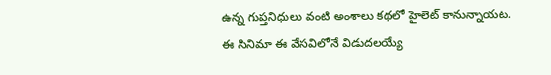ఉన్న గుప్తనిధులు వంటి అంశాలు కథలో హైలెట్‌ కానున్నాయట. ఈ సినిమా ఈ వేసవిలోనే విడుదలయ్యే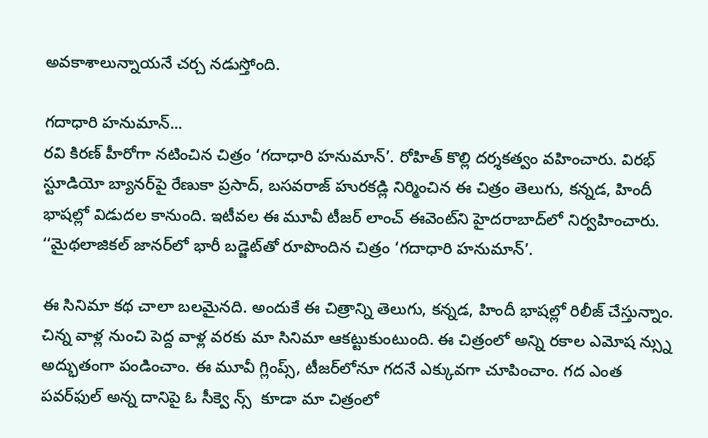అవకాశాలున్నాయనే చర్చ నడుస్తోంది.

గదాధారి హనుమాన్‌...
రవి కిరణ్‌ హీరోగా నటించిన చిత్రం ‘గదాధారి హనుమాన్‌’. రోహిత్‌ కొల్లి దర్శకత్వం వహించారు. విరభ్‌ స్టూడియో బ్యానర్‌పై రేణుకా ప్రసాద్, బసవరాజ్‌ హురకడ్లి నిర్మించిన ఈ చిత్రం తెలుగు, కన్నడ, హిందీ భాషల్లో విడుదల కానుంది. ఇటీవల ఈ మూవీ టీజర్‌ లాంచ్‌ ఈవెంట్‌ని హైదరాబాద్‌లో నిర్వహించారు. ‘‘మైథలాజికల్‌ జానర్‌లో భారీ బడ్జెట్‌తో రూపొందిన చిత్రం ‘గదాధారి హనుమాన్‌’.

ఈ సినిమా కథ చాలా బలమైనది. అందుకే ఈ చిత్రాన్ని తెలుగు, కన్నడ, హిందీ భాషల్లో రిలీజ్‌ చేస్తున్నాం. చిన్న వాళ్ల నుంచి పెద్ద వాళ్ల వరకు మా సినిమా ఆకట్టుకుంటుంది. ఈ చిత్రంలో అన్ని రకాల ఎమోష న్స్ను అద్భుతంగా పండించాం. ఈ మూవీ గ్లింప్స్, టీజర్‌లోనూ గదనే ఎక్కువగా చూపించాం. గద ఎంత పవర్‌ఫుల్‌ అన్న దానిపై ఓ సీక్వె న్స్  కూడా మా చిత్రంలో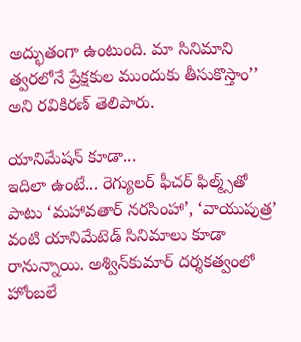అద్భుతంగా ఉంటుంది. మా సినిమాని త్వరలోనే ప్రేక్షకుల ముందుకు తీసుకొస్తాం’’ అని రవికిరణ్‌ తెలిపారు.

యానిమేషన్‌ కూడా...
ఇదిలా ఉంటే... రెగ్యులర్‌ ఫీచర్‌ ఫిల్మ్స్‌తో పాటు ‘మహావతార్‌ నరసింహా’, ‘వాయుపుత్ర’ వంటి యానిమేటెడ్‌ సినిమాలు కూడా రానున్నాయి. అశ్విన్‌కుమార్‌ దర్శకత్వంలో హోంబలే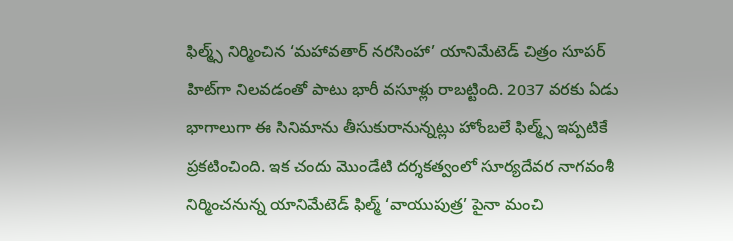ఫిల్మ్స్‌ నిర్మించిన ‘మహావతార్‌ నరసింహా’ యానిమేటెడ్‌ చిత్రం సూపర్‌ హిట్‌గా నిలవడంతో పాటు భారీ వసూళ్లు రాబట్టింది. 2037 వరకు ఏడు భాగాలుగా ఈ సినిమాను తీసుకురానున్నట్లు హోంబలే ఫిల్మ్స్‌ ఇప్పటికే ప్రకటించింది. ఇక చందు మొండేటి దర్శకత్వంలో సూర్యదేవర నాగవంశీ నిర్మించనున్న యానిమేటెడ్‌ ఫిల్మ్‌ ‘వాయుపుత్ర’ పైనా మంచి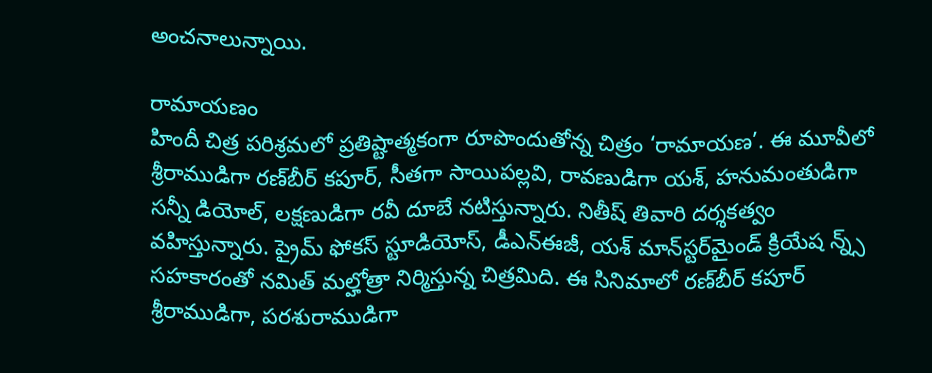అంచనాలున్నాయి.

రామాయణం
హిందీ చిత్ర పరిశ్రమలో ప్రతిష్టాత్మకంగా రూపొందుతోన్న చిత్రం ‘రామాయణ’. ఈ మూవీలో శ్రీరాముడిగా రణ్‌బీర్‌ కపూర్, సీతగా సాయిపల్లవి, రావణుడిగా యశ్, హనుమంతుడిగా సన్నీ డియోల్, లక్షణుడిగా రవీ దూబే నటిస్తున్నారు. నితీష్‌ తివారి దర్శకత్వం వహిస్తున్నారు. ప్రైమ్‌ ఫోకస్‌ స్టూడియోస్, డీఎన్‌ఈజీ, యశ్‌ మాన్‌స్టర్‌మైండ్‌ క్రియేష న్న్స్‌ సహకారంతో నమిత్‌ మల్హోత్రా నిర్మిస్తున్న చిత్రమిది. ఈ సినిమాలో రణ్‌బీర్‌ కపూర్‌ శ్రీరాముడిగా, పరశురాముడిగా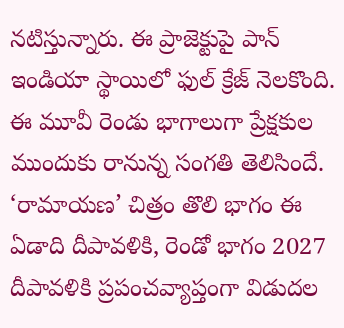నటిస్తున్నారు. ఈ ప్రాజెక్టుపై పాన్‌ ఇండియా స్థాయిలో ఫుల్‌ క్రేజ్‌ నెలకొంది. ఈ మూవీ రెండు భాగాలుగా ప్రేక్షకుల ముందుకు రానున్న సంగతి తెలిసిందే. ‘రామాయణ’ చిత్రం తొలి భాగం ఈ ఏడాది దీపావళికి, రెండో భాగం 2027 దీపావళికి ప్రపంచవ్యాప్తంగా విడుదల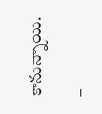కానున్నాయి.

–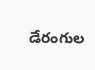డేరంగుల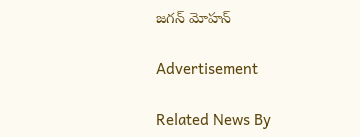జగన్‌ మోహన్‌

Advertisement

Related News By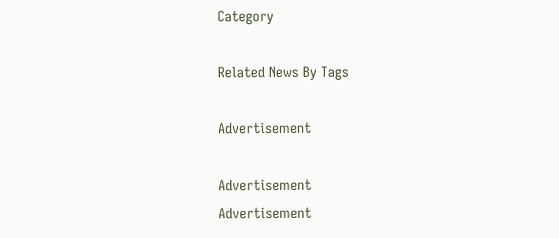Category

Related News By Tags

Advertisement

Advertisement
Advertisement